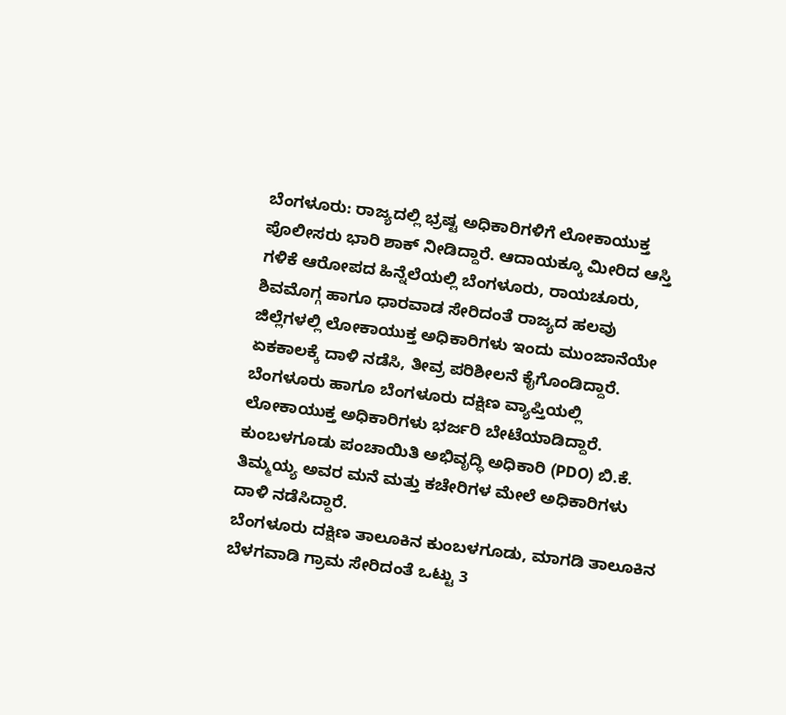ಬೆಂಗಳೂರು: ರಾಜ್ಯದಲ್ಲಿ ಭ್ರಷ್ಟ ಅಧಿಕಾರಿಗಳಿಗೆ ಲೋಕಾಯುಕ್ತ ಪೊಲೀಸರು ಭಾರಿ ಶಾಕ್ ನೀಡಿದ್ದಾರೆ. ಆದಾಯಕ್ಕೂ ಮೀರಿದ ಆಸ್ತಿ ಗಳಿಕೆ ಆರೋಪದ ಹಿನ್ನೆಲೆಯಲ್ಲಿ ಬೆಂಗಳೂರು, ರಾಯಚೂರು, ಶಿವಮೊಗ್ಗ ಹಾಗೂ ಧಾರವಾಡ ಸೇರಿದಂತೆ ರಾಜ್ಯದ ಹಲವು ಜಿಲ್ಲೆಗಳಲ್ಲಿ ಲೋಕಾಯುಕ್ತ ಅಧಿಕಾರಿಗಳು ಇಂದು ಮುಂಜಾನೆಯೇ ಏಕಕಾಲಕ್ಕೆ ದಾಳಿ ನಡೆಸಿ, ತೀವ್ರ ಪರಿಶೀಲನೆ ಕೈಗೊಂಡಿದ್ದಾರೆ.
ಬೆಂಗಳೂರು ಹಾಗೂ ಬೆಂಗಳೂರು ದಕ್ಷಿಣ ವ್ಯಾಪ್ತಿಯಲ್ಲಿ ಲೋಕಾಯುಕ್ತ ಅಧಿಕಾರಿಗಳು ಭರ್ಜರಿ ಬೇಟೆಯಾಡಿದ್ದಾರೆ. ಕುಂಬಳಗೂಡು ಪಂಚಾಯಿತಿ ಅಭಿವೃದ್ಧಿ ಅಧಿಕಾರಿ (PDO) ಬಿ.ಕೆ. ತಿಮ್ಮಯ್ಯ ಅವರ ಮನೆ ಮತ್ತು ಕಚೇರಿಗಳ ಮೇಲೆ ಅಧಿಕಾರಿಗಳು ದಾಳಿ ನಡೆಸಿದ್ದಾರೆ.
ಬೆಂಗಳೂರು ದಕ್ಷಿಣ ತಾಲೂಕಿನ ಕುಂಬಳಗೂಡು, ಮಾಗಡಿ ತಾಲೂಕಿನ ಬೆಳಗವಾಡಿ ಗ್ರಾಮ ಸೇರಿದಂತೆ ಒಟ್ಟು 3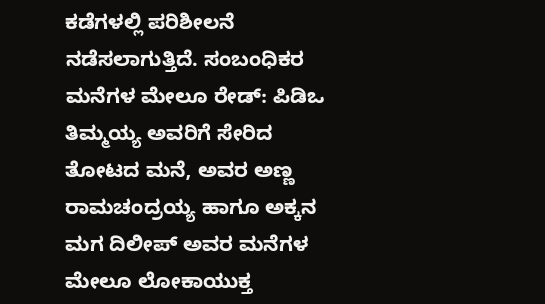ಕಡೆಗಳಲ್ಲಿ ಪರಿಶೀಲನೆ ನಡೆಸಲಾಗುತ್ತಿದೆ. ಸಂಬಂಧಿಕರ ಮನೆಗಳ ಮೇಲೂ ರೇಡ್: ಪಿಡಿಒ ತಿಮ್ಮಯ್ಯ ಅವರಿಗೆ ಸೇರಿದ ತೋಟದ ಮನೆ, ಅವರ ಅಣ್ಣ ರಾಮಚಂದ್ರಯ್ಯ ಹಾಗೂ ಅಕ್ಕನ ಮಗ ದಿಲೀಪ್ ಅವರ ಮನೆಗಳ ಮೇಲೂ ಲೋಕಾಯುಕ್ತ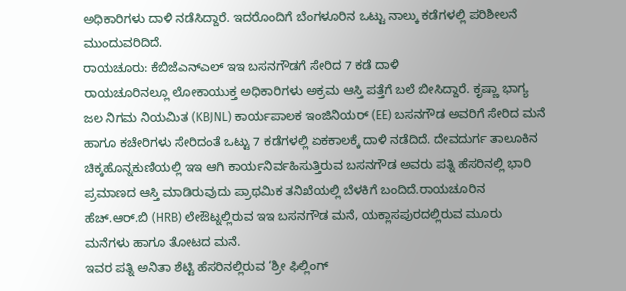ಅಧಿಕಾರಿಗಳು ದಾಳಿ ನಡೆಸಿದ್ದಾರೆ. ಇದರೊಂದಿಗೆ ಬೆಂಗಳೂರಿನ ಒಟ್ಟು ನಾಲ್ಕು ಕಡೆಗಳಲ್ಲಿ ಪರಿಶೀಲನೆ ಮುಂದುವರಿದಿದೆ.
ರಾಯಚೂರು: ಕೆಬಿಜೆಎನ್ಎಲ್ ಇಇ ಬಸನಗೌಡಗೆ ಸೇರಿದ 7 ಕಡೆ ದಾಳಿ
ರಾಯಚೂರಿನಲ್ಲೂ ಲೋಕಾಯುಕ್ತ ಅಧಿಕಾರಿಗಳು ಅಕ್ರಮ ಆಸ್ತಿ ಪತ್ತೆಗೆ ಬಲೆ ಬೀಸಿದ್ದಾರೆ. ಕೃಷ್ಣಾ ಭಾಗ್ಯ ಜಲ ನಿಗಮ ನಿಯಮಿತ (KBJNL) ಕಾರ್ಯಪಾಲಕ ಇಂಜಿನಿಯರ್ (EE) ಬಸನಗೌಡ ಅವರಿಗೆ ಸೇರಿದ ಮನೆ ಹಾಗೂ ಕಚೇರಿಗಳು ಸೇರಿದಂತೆ ಒಟ್ಟು 7 ಕಡೆಗಳಲ್ಲಿ ಏಕಕಾಲಕ್ಕೆ ದಾಳಿ ನಡೆದಿದೆ. ದೇವದುರ್ಗ ತಾಲೂಕಿನ ಚಿಕ್ಕಹೊನ್ನಕುಣಿಯಲ್ಲಿ ಇಇ ಆಗಿ ಕಾರ್ಯನಿರ್ವಹಿಸುತ್ತಿರುವ ಬಸನಗೌಡ ಅವರು ಪತ್ನಿ ಹೆಸರಿನಲ್ಲಿ ಭಾರಿ ಪ್ರಮಾಣದ ಆಸ್ತಿ ಮಾಡಿರುವುದು ಪ್ರಾಥಮಿಕ ತನಿಖೆಯಲ್ಲಿ ಬೆಳಕಿಗೆ ಬಂದಿದೆ.ರಾಯಚೂರಿನ ಹೆಚ್.ಆರ್.ಬಿ (HRB) ಲೇಔಟ್ನಲ್ಲಿರುವ ಇಇ ಬಸನಗೌಡ ಮನೆ, ಯಕ್ಲಾಸಪುರದಲ್ಲಿರುವ ಮೂರು ಮನೆಗಳು ಹಾಗೂ ತೋಟದ ಮನೆ.
ಇವರ ಪತ್ನಿ ಅನಿತಾ ಶೆಟ್ಟಿ ಹೆಸರಿನಲ್ಲಿರುವ ‘ಶ್ರೀ ಫಿಲ್ಲಿಂಗ್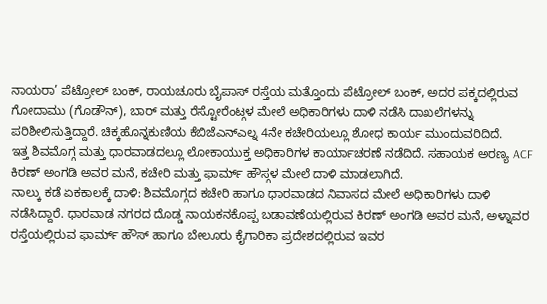ನಾಯರಾ’ ಪೆಟ್ರೋಲ್ ಬಂಕ್, ರಾಯಚೂರು ಬೈಪಾಸ್ ರಸ್ತೆಯ ಮತ್ತೊಂದು ಪೆಟ್ರೋಲ್ ಬಂಕ್, ಅದರ ಪಕ್ಕದಲ್ಲಿರುವ ಗೋದಾಮು (ಗೊಡೌನ್), ಬಾರ್ ಮತ್ತು ರೆಸ್ಟೋರೆಂಟ್ಗಳ ಮೇಲೆ ಅಧಿಕಾರಿಗಳು ದಾಳಿ ನಡೆಸಿ ದಾಖಲೆಗಳನ್ನು ಪರಿಶೀಲಿಸುತ್ತಿದ್ದಾರೆ. ಚಿಕ್ಕಹೊನ್ನಕುಣಿಯ ಕೆಬಿಜೆಎನ್ಎಲ್ನ 4ನೇ ಕಚೇರಿಯಲ್ಲೂ ಶೋಧ ಕಾರ್ಯ ಮುಂದುವರಿದಿದೆ.
ಇತ್ತ ಶಿವಮೊಗ್ಗ ಮತ್ತು ಧಾರವಾಡದಲ್ಲೂ ಲೋಕಾಯುಕ್ತ ಅಧಿಕಾರಿಗಳ ಕಾರ್ಯಾಚರಣೆ ನಡೆದಿದೆ. ಸಹಾಯಕ ಅರಣ್ಯ ACF ಕಿರಣ್ ಅಂಗಡಿ ಅವರ ಮನೆ, ಕಚೇರಿ ಮತ್ತು ಫಾರ್ಮ್ ಹೌಸ್ಗಳ ಮೇಲೆ ದಾಳಿ ಮಾಡಲಾಗಿದೆ.
ನಾಲ್ಕು ಕಡೆ ಏಕಕಾಲಕ್ಕೆ ದಾಳಿ: ಶಿವಮೊಗ್ಗದ ಕಚೇರಿ ಹಾಗೂ ಧಾರವಾಡದ ನಿವಾಸದ ಮೇಲೆ ಅಧಿಕಾರಿಗಳು ದಾಳಿ ನಡೆಸಿದ್ದಾರೆ. ಧಾರವಾಡ ನಗರದ ದೊಡ್ಡ ನಾಯಕನಕೊಪ್ಪ ಬಡಾವಣೆಯಲ್ಲಿರುವ ಕಿರಣ್ ಅಂಗಡಿ ಅವರ ಮನೆ, ಅಳ್ನಾವರ ರಸ್ತೆಯಲ್ಲಿರುವ ಫಾರ್ಮ್ ಹೌಸ್ ಹಾಗೂ ಬೇಲೂರು ಕೈಗಾರಿಕಾ ಪ್ರದೇಶದಲ್ಲಿರುವ ಇವರ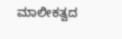ಮಾಲೀಕತ್ವದ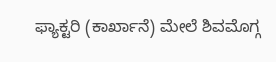ಫ್ಯಾಕ್ಟರಿ (ಕಾರ್ಖಾನೆ) ಮೇಲೆ ಶಿವಮೊಗ್ಗ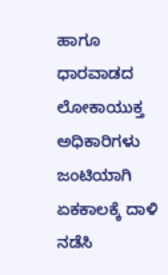ಹಾಗೂ ಧಾರವಾಡದ ಲೋಕಾಯುಕ್ತ ಅಧಿಕಾರಿಗಳು ಜಂಟಿಯಾಗಿ ಏಕಕಾಲಕ್ಕೆ ದಾಳಿ ನಡೆಸಿ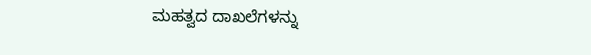ಮಹತ್ವದ ದಾಖಲೆಗಳನ್ನು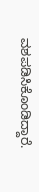ವಶಪಡಿಸಿಕೊಂಡಿದ್ದಾರೆ.